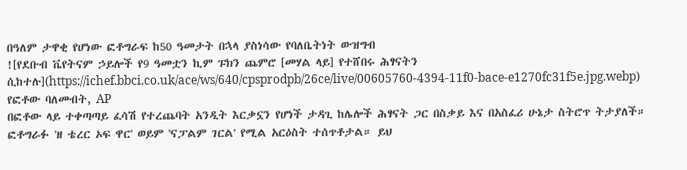በዓለም ታዋቂ የሆነው ፎቶግራፍ ከ50 ዓመታት በኋላ ያስነሳው የባለቤትነት ውዝግብ
![የደቡብ ቬየትናም ኃይሎች የ9 ዓመቷን ኪም ፑክን ጨምሮ [መሃል ላይ] የተሸበሩ ሕፃናትን ሲከተሉ](https://ichef.bbci.co.uk/ace/ws/640/cpsprodpb/26ce/live/00605760-4394-11f0-bace-e1270fc31f5e.jpg.webp)
የፎቶው ባለመብት, AP
በፎቶው ላይ ተቀጣጣይ ፈሳሽ የተረጨባት አንዲት እርቃኗን የሆነች ታዳጊ ከሌሎች ሕፃናት ጋር በስቃይ እና በአስፈሪ ሁኔታ ስትሮጥ ትታያለች።
ፎቶግራፉ 'ዘ ቴረር ኦፍ ዋር' ወይም 'ናፓልም ገርል' የሚል አርዕስት ተሰጥቶታል። ይህ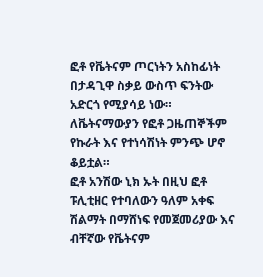ፎቶ የቬትናም ጦርነትን አስከፊነት በታዳጊዋ ስቃይ ውስጥ ፍንትው አድርጎ የሚያሳይ ነው። ለቬትናማውያን የፎቶ ጋዜጠኞችም የኩራት እና የተነሳሽነት ምንጭ ሆኖ ቆይቷል።
ፎቶ አንሽው ኒክ ኡት በዚህ ፎቶ ፑሊቲዘር የተባለውን ዓለም አቀፍ ሽልማት በማሸነፍ የመጀመሪያው እና ብቸኛው የቬትናም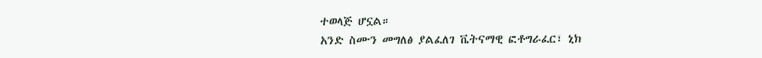ተወላጅ ሆኗል።
አንድ ስሙን መግለፅ ያልፈለገ ቬትናማዊ ፎቶግራፈር፣ ኒክ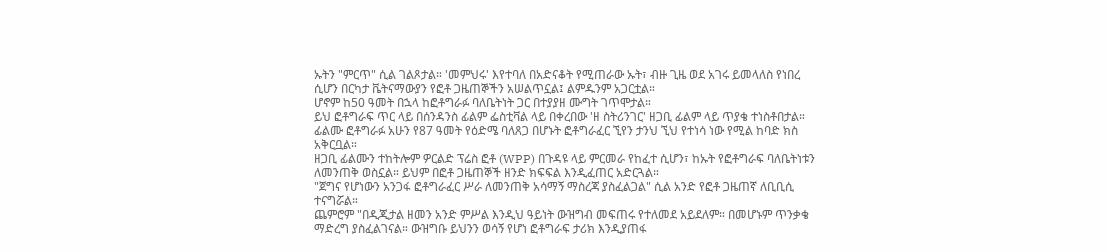ኡትን "ምርጥ" ሲል ገልጾታል። 'መምህሩ' እየተባለ በአድናቆት የሚጠራው ኡት፣ ብዙ ጊዜ ወደ አገሩ ይመላለስ የነበረ ሲሆን በርካታ ቬትናማውያን የፎቶ ጋዜጠኞችን አሠልጥኗል፤ ልምዱንም አጋርቷል።
ሆኖም ከ50 ዓመት በኋላ ከፎቶግራፉ ባለቤትነት ጋር በተያያዘ ሙግት ገጥሞታል።
ይህ ፎቶግራፍ ጥር ላይ በሰንዳንስ ፊልም ፌስቲቫል ላይ በቀረበው 'ዘ ስትሪንገር' ዘጋቢ ፊልም ላይ ጥያቄ ተነስቶበታል።
ፊልሙ ፎቶግራፉ አሁን የ87 ዓመት የዕድሜ ባለጸጋ በሆኑት ፎቶግራፈር ኚየን ታንህ ኚህ የተነሳ ነው የሚል ከባድ ክስ አቅርቧል።
ዘጋቢ ፊልሙን ተከትሎም ዎርልድ ፕሬስ ፎቶ (WPP) በጉዳዩ ላይ ምርመራ የከፈተ ሲሆን፣ ከኡት የፎቶግራፍ ባለቤትነቱን ለመንጠቅ ወስኗል። ይህም በፎቶ ጋዜጠኞች ዘንድ ክፍፍል እንዲፈጠር አድርጓል።
"ጀግና የሆነውን አንጋፋ ፎቶግራፈር ሥራ ለመንጠቅ አሳማኝ ማስረጃ ያስፈልጋል" ሲል አንድ የፎቶ ጋዜጠኛ ለቢቢሲ ተናግሯል።
ጨምሮም "በዲጂታል ዘመን አንድ ምሥል እንዲህ ዓይነት ውዝግብ መፍጠሩ የተለመደ አይደለም። በመሆኑም ጥንቃቄ ማድረግ ያስፈልገናል። ውዝግቡ ይህንን ወሳኝ የሆነ ፎቶግራፍ ታሪክ እንዲያጠፋ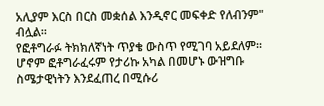አሊያም እርስ በርስ መቋሰል እንዲኖር መፍቀድ የለብንም" ብሏል።
የፎቶግራፉ ትክክለኛነት ጥያቄ ውስጥ የሚገባ አይደለም።
ሆኖም ፎቶግራፈሩም የታሪኩ አካል በመሆኑ ውዝግቡ ስሜታዊነትን እንደፈጠረ በሚሱሪ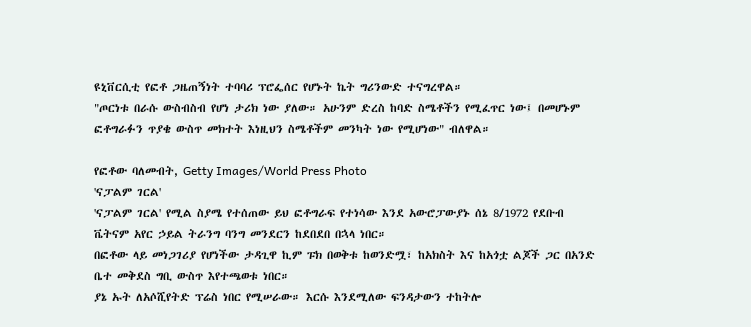ዩኒቨርሲቲ የፎቶ ጋዜጠኝነት ተባባሪ ፕሮፌሰር የሆኑት ኬት ግሪንውድ ተናግረዋል።
"ጦርነቱ በራሱ ውስብስብ የሆነ ታሪክ ነው ያለው። አሁንም ድረስ ከባድ ስሜቶችን የሚፈጥር ነው፤ በመሆኑም ፎቶግራፉን ጥያቄ ውስጥ መክተት እነዚህን ስሜቶችም መንካት ነው የሚሆነው" ብለዋል።

የፎቶው ባለመብት, Getty Images/World Press Photo
'ናፓልም ገርል'
'ናፓልም ገርል' የሚል ስያሜ የተሰጠው ይህ ፎቶግራፍ የተነሳው እንደ አውሮፓውያኑ ሰኔ 8/1972 የደቡብ ቬትናም አየር ኃይል ትራንግ ባንግ መንደርን ከደበደበ በኋላ ነበር።
በፎቶው ላይ መነጋገሪያ የሆነችው ታዳጊዋ ኪም ፑክ በወቅቱ ከወንድሟ፣ ከአክስት እና ከአጎቷ ልጆች ጋር በአንድ ቤተ መቅደስ ግቢ ውስጥ እየተጫወቱ ነበር።
ያኔ ኡት ለአሶሺየትድ ፕሬስ ነበር የሚሠራው። እርሱ እንደሚለው ፍንዳታውን ተከትሎ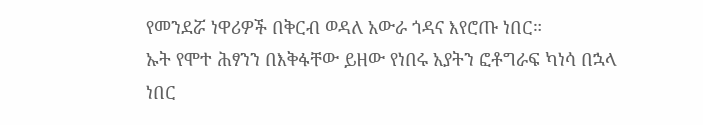የመንደሯ ነዋሪዎች በቅርብ ወዳለ አውራ ጎዳና እየሮጡ ነበር።
ኡት የሞተ ሕፃንን በእቅፋቸው ይዘው የነበሩ አያትን ፎቶግራፍ ካነሳ በኋላ ነበር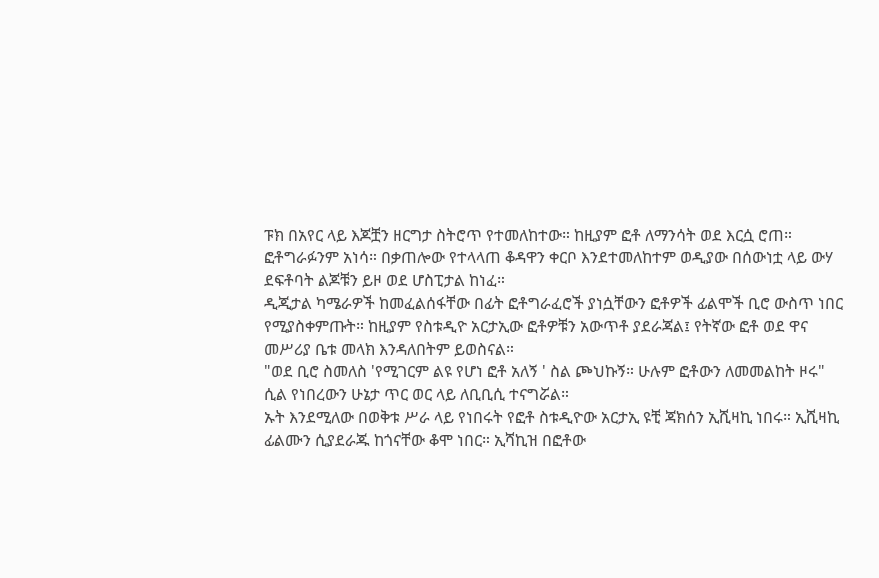ፑክ በአየር ላይ እጆቿን ዘርግታ ስትሮጥ የተመለከተው። ከዚያም ፎቶ ለማንሳት ወደ እርሷ ሮጠ። ፎቶግራፉንም አነሳ። በቃጠሎው የተላላጠ ቆዳዋን ቀርቦ እንደተመለከተም ወዲያው በሰውነቷ ላይ ውሃ ደፍቶባት ልጆቹን ይዞ ወደ ሆስፒታል ከነፈ።
ዲጂታል ካሜራዎች ከመፈልሰፋቸው በፊት ፎቶግራፈሮች ያነሷቸውን ፎቶዎች ፊልሞች ቢሮ ውስጥ ነበር የሚያስቀምጡት። ከዚያም የስቱዲዮ አርታኢው ፎቶዎቹን አውጥቶ ያደራጃል፤ የትኛው ፎቶ ወደ ዋና መሥሪያ ቤቱ መላክ እንዳለበትም ይወስናል።
"ወደ ቢሮ ስመለስ 'የሚገርም ልዩ የሆነ ፎቶ አለኝ ' ስል ጮህኩኝ። ሁሉም ፎቶውን ለመመልከት ዞሩ" ሲል የነበረውን ሁኔታ ጥር ወር ላይ ለቢቢሲ ተናግሯል።
ኡት እንደሚለው በወቅቱ ሥራ ላይ የነበሩት የፎቶ ስቱዲዮው አርታኢ ዩቺ ጃክሰን ኢሺዛኪ ነበሩ። ኢሺዛኪ ፊልሙን ሲያደራጁ ከጎናቸው ቆሞ ነበር። ኢሻኪዝ በፎቶው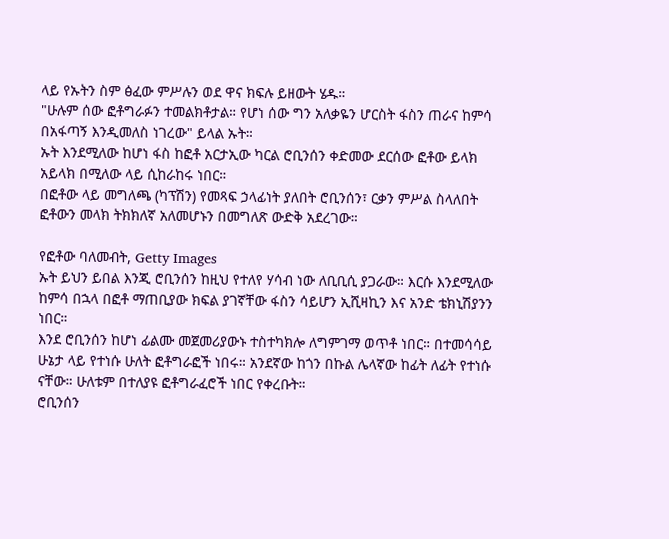ላይ የኡትን ስም ፅፈው ምሥሉን ወደ ዋና ክፍሉ ይዘውት ሄዱ።
"ሁሉም ሰው ፎቶግራፉን ተመልክቶታል። የሆነ ሰው ግን አለቃዬን ሆርስት ፋስን ጠራና ከምሳ በአፋጣኝ እንዲመለስ ነገረው" ይላል ኡት።
ኡት እንደሚለው ከሆነ ፋስ ከፎቶ አርታኢው ካርል ሮቢንሰን ቀድመው ደርሰው ፎቶው ይላክ አይላክ በሚለው ላይ ሲከራከሩ ነበር።
በፎቶው ላይ መግለጫ (ካፕሽን) የመጻፍ ኃላፊነት ያለበት ሮቢንሰን፣ ርቃን ምሥል ስላለበት ፎቶውን መላክ ትክክለኛ አለመሆኑን በመግለጽ ውድቅ አደረገው።

የፎቶው ባለመብት, Getty Images
ኡት ይህን ይበል እንጂ ሮቢንሰን ከዚህ የተለየ ሃሳብ ነው ለቢቢሲ ያጋራው። እርሱ እንደሚለው ከምሳ በኋላ በፎቶ ማጠቢያው ክፍል ያገኛቸው ፋስን ሳይሆን ኢሺዛኪን እና አንድ ቴክኒሽያንን ነበር።
እንደ ሮቢንሰን ከሆነ ፊልሙ መጀመሪያውኑ ተስተካክሎ ለግምገማ ወጥቶ ነበር። በተመሳሳይ ሁኔታ ላይ የተነሱ ሁለት ፎቶግራፎች ነበሩ። አንደኛው ከጎን በኩል ሌላኛው ከፊት ለፊት የተነሱ ናቸው። ሁለቱም በተለያዩ ፎቶግራፈሮች ነበር የቀረቡት።
ሮቢንሰን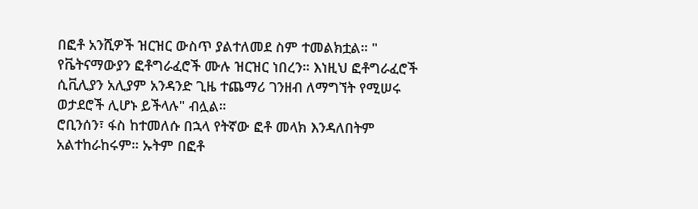በፎቶ አንሺዎች ዝርዝር ውስጥ ያልተለመደ ስም ተመልክቷል። " የቬትናማውያን ፎቶግራፈሮች ሙሉ ዝርዝር ነበረን። እነዚህ ፎቶግራፈሮች ሲቪሊያን አሊያም አንዳንድ ጊዜ ተጨማሪ ገንዘብ ለማግኘት የሚሠሩ ወታደሮች ሊሆኑ ይችላሉ" ብሏል።
ሮቢንሰን፣ ፋስ ከተመለሱ በኋላ የትኛው ፎቶ መላክ እንዳለበትም አልተከራከሩም። ኡትም በፎቶ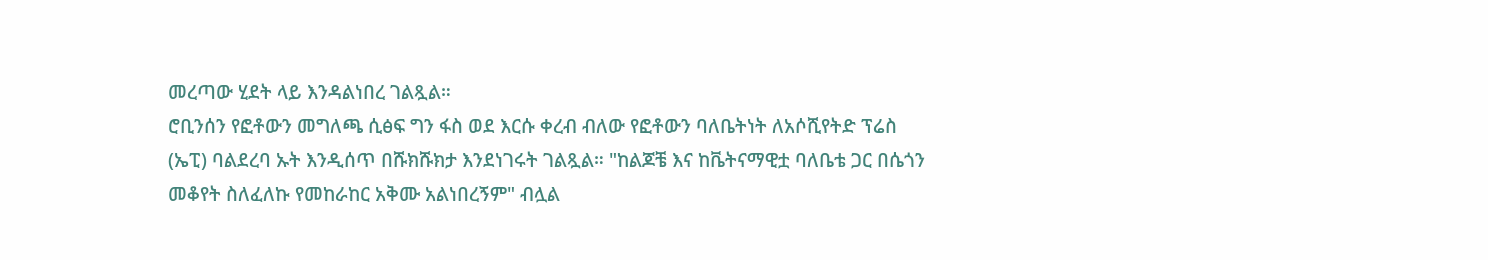መረጣው ሂደት ላይ እንዳልነበረ ገልጿል።
ሮቢንሰን የፎቶውን መግለጫ ሲፅፍ ግን ፋስ ወደ እርሱ ቀረብ ብለው የፎቶውን ባለቤትነት ለአሶሺየትድ ፕሬስ (ኤፒ) ባልደረባ ኡት እንዲሰጥ በሹክሹክታ እንደነገሩት ገልጿል። "ከልጆቼ እና ከቬትናማዊቷ ባለቤቴ ጋር በሴጎን መቆየት ስለፈለኩ የመከራከር አቅሙ አልነበረኝም" ብሏል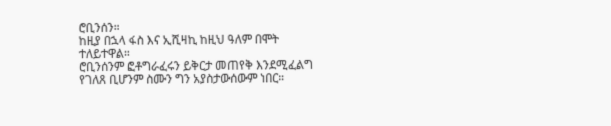ሮቢንሰን።
ከዚያ በኋላ ፋስ እና ኢሺዛኪ ከዚህ ዓለም በሞት ተለይተዋል።
ሮቢንሰንም ፎቶግራፈሩን ይቅርታ መጠየቅ እንደሚፈልግ የገለጸ ቢሆንም ስሙን ግን አያስታውሰውም ነበር።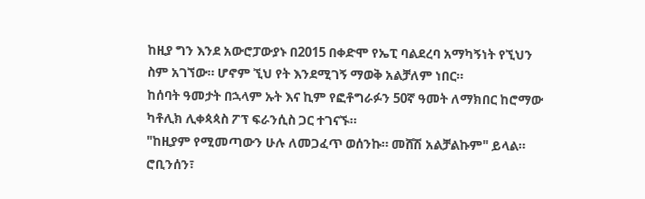ከዚያ ግን እንደ አውሮፓውያኑ በ2015 በቀድሞ የኤፒ ባልደረባ አማካኝነት የኚህን ስም አገኘው። ሆኖም ኚህ የት እንደሚገኝ ማወቅ አልቻለም ነበር።
ከሰባት ዓመታት በኋላም ኡት እና ኪም የፎቶግራፉን 50ኛ ዓመት ለማክበር ከሮማው ካቶሊክ ሊቀጳጳስ ፖፕ ፍራንሲስ ጋር ተገናኙ።
"ከዚያም የሚመጣውን ሁሉ ለመጋፈጥ ወሰንኩ። መሸሽ አልቻልኩም" ይላል።
ሮቢንሰን፣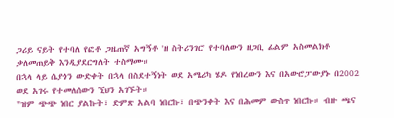ጋሪይ ናይት የተባለ የፎቶ ጋዜጠኛ አግኝቶ 'ዘ ስትሪንገር' የተባለውን ዘጋቢ ፊልም አስመልክቶ ቃለመጠይቅ እንዲያደርግለት ተስማሙ።
በኋላ ላይ ሴያጎን ውድቀት በኋላ በስደተኝነት ወደ አሜሪካ ሄዶ የነበረውን እና በአውሮፓውያኑ በ2002 ወደ አገሩ የተመለሰውን ኚህን አገኙት።
"ዝም ጭጭ ነበር ያልኩት፣ ድምጽ አልባ ነበርኩ፣ በጭንቀት እና በሕመም ውስጥ ነበርኩ። ብዙ ጫና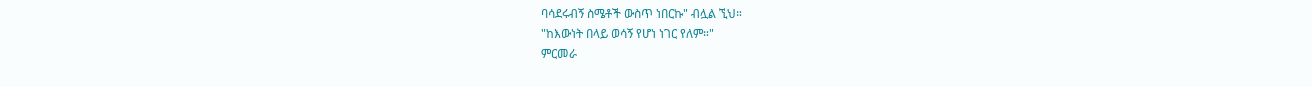ባሳደሩብኝ ስሜቶች ውስጥ ነበርኩ" ብሏል ኚህ።
"ከእውነት በላይ ወሳኝ የሆነ ነገር የለም።"
ምርመራ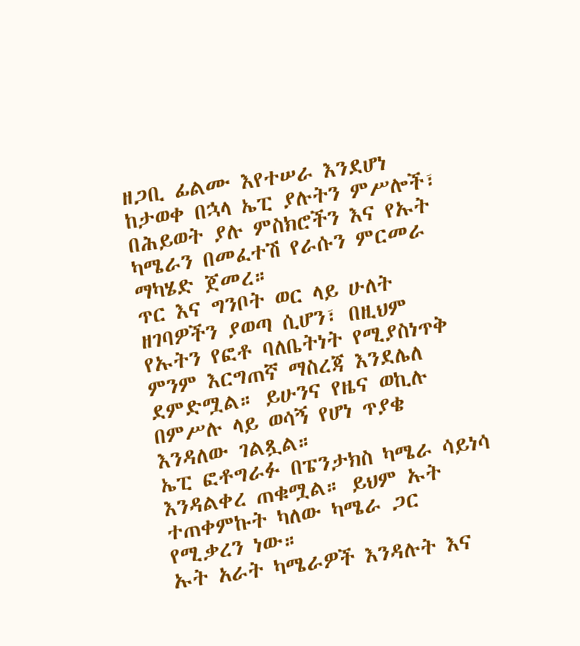ዘጋቢ ፊልሙ እየተሠራ እንደሆነ ከታወቀ በኋላ ኤፒ ያሉትን ምሥሎች፣ በሕይወት ያሉ ምስክሮችን እና የኡት ካሜራን በመፈተሽ የራሱን ምርመራ ማካሄድ ጀመረ።
ጥር እና ግንቦት ወር ላይ ሁለት ዘገባዎችን ያወጣ ሲሆን፣ በዚህም የኡትን የፎቶ ባለቤትነት የሚያስነጥቅ ምንም እርግጠኛ ማስረጃ እንደሌለ ደምድሟል። ይሁንና የዜና ወኪሉ በምሥሉ ላይ ወሳኝ የሆነ ጥያቄ እንዳለው ገልጿል።
ኤፒ ፎቶግራፉ በፔንታክስ ካሜራ ሳይነሳ እንዳልቀረ ጠቁሟል። ይህም ኡት ተጠቀምኩት ካለው ካሜራ ጋር የሚቃረን ነው።
ኡት አራት ካሜራዎች እንዳሉት እና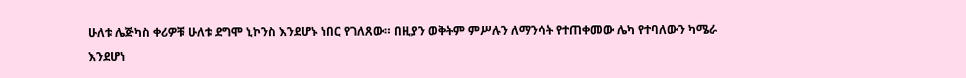ሁለቱ ሌጅካስ ቀሪዎቹ ሁለቱ ደግሞ ኒኮንስ እንደሆኑ ነበር የገለጸው። በዚያን ወቅትም ምሥሉን ለማንሳት የተጠቀመው ሌካ የተባለውን ካሜራ እንደሆነ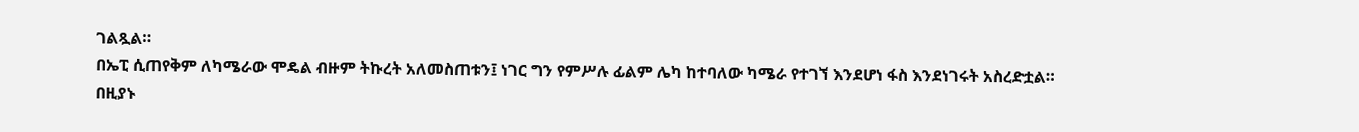ገልጿል።
በኤፒ ሲጠየቅም ለካሜራው ሞዴል ብዙም ትኩረት አለመስጠቱን፤ ነገር ግን የምሥሉ ፊልም ሌካ ከተባለው ካሜራ የተገኘ እንደሆነ ፋስ እንደነገሩት አስረድቷል።
በዚያኑ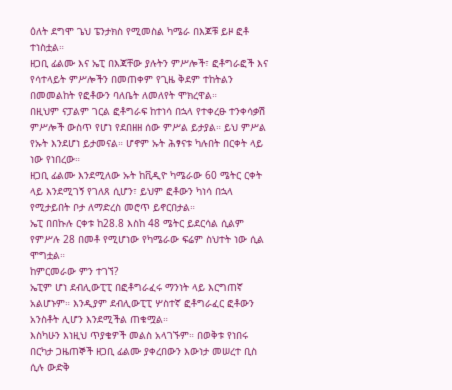ዕለት ደግሞ ጌህ ፔንታክስ የሚመስል ካሜራ በእጆቹ ይዞ ፎቶ ተነስቷል።
ዘጋቢ ፊልሙ እና ኤፒ በእጃቸው ያሉትን ምሥሎች፣ ፎቶግራፎች እና የሳተላይት ምሥሎችን በመጠቀም የጊዜ ቅደም ተከትልን በመመልከት የፎቶውን ባለቤት ለመለየት ሞክረዋል።
በዚህም ናፓልም ገርል ፎቶግራፍ ከተነሳ በኋላ የተቀረፁ ተንቀሳቃሽ ምሥሎች ውስጥ የሆነ የደበዘዘ ሰው ምሥል ይታያል። ይህ ምሥል የኡት እንደሆነ ይታመናል። ሆኖም ኡት ሕፃናቱ ካሉበት በርቀት ላይ ነው የነበረው።
ዘጋቢ ፊልሙ እንደሚለው ኡት ከቪዲዮ ካሜራው 60 ሜትር ርቀት ላይ እንደሚገኝ የገለጸ ሲሆን፣ ይህም ፎቶውን ካነሳ በኋላ የሚታይበት ቦታ ለማድረስ መሮጥ ይኖርበታል።
ኤፒ በበኩሉ ርቀቱ ከ28.8 እስከ 48 ሜትር ይደርሳል ሲልም የምሥሉ 28 በመቶ የሚሆነው የካሜራው ፍሬም ስህተት ነው ሲል ሞግቷል።
ከምርመራው ምን ተገኘ?
ኤፒም ሆነ ደብሊውፒፒ በፎቶግራፈሩ ማንነት ላይ እርግጠኛ አልሆኑም። እንዲያም ደብሊውፒፒ ሦስተኛ ፎቶግራፈር ፎቶውን አንስቶት ሊሆን እንደሚችል ጠቁሟል።
እስካሁን እነዚህ ጥያቄዎች መልስ አላገኙም። በወቅቱ የነበሩ በርካታ ጋዜጠኞች ዘጋቢ ፊልሙ ያቀረበውን እውነታ መሠረተ ቢስ ሲሉ ውድቅ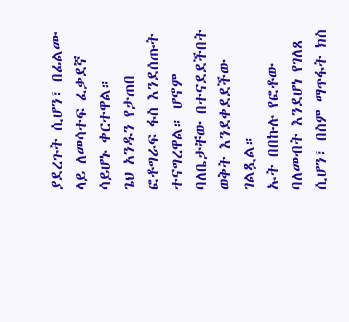ያደረጉት ሲሆን፣ በፊልሙ ላይ ለመሳተፍ ፈቃደኛ ሳይሆኑ ቀርተዋል።
ጌህ አንዱን የታጠበ ፎቶግራፍ ፋስ እንደሰጡት ተናግረዋል። ሆኖም ባለቤታቸው በተናደደችበት ወቅት እንደቀደደችው ገልጿል።
ኡት በበኩሉ የፎቶው ባለመብት እንደሆነ የገለጸ ሲሆን፣ በስም ማጥፋት ክስ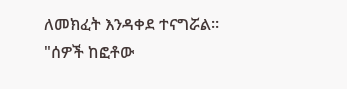ለመክፈት እንዳቀደ ተናግሯል።
"ሰዎች ከፎቶው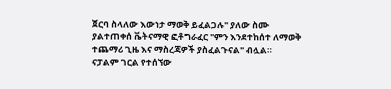ጀርባ ስላለው እውነታ ማወቅ ይፈልጋሉ" ያለው ስሙ ያልተጠቀሰ ቬትናማዊ ፎቶግራፈር "ምን እንደተከሰተ ለማወቅ ተጨማሪ ጊዜ እና ማስረጃዎች ያስፈልጉናል" ብሏል።
ናፓልም ገርል የተሰኘው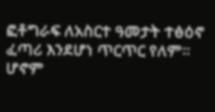ፎቶግራፍ ለአስርተ ዓመታት ተፅዕኖ ፈጣሪ እንደሆነ ጥርጥር የለም። ሆኖም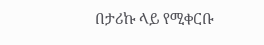በታሪኩ ላይ የሚቀርቡ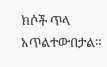ክሶች ጥላ አጥልተውበታል።